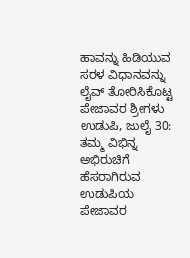ಹಾವನ್ನು ಹಿಡಿಯುವ ಸರಳ ವಿಧಾನವನ್ನು ಲೈವ್ ತೋರಿಸಿಕೊಟ್ಟ ಪೇಜಾವರ ಶ್ರೀಗಳು
ಉಡುಪಿ, ಜುಲೈ 30: ತಮ್ಮ ವಿಭಿನ್ನ ಅಭಿರುಚಿಗೆ ಹೆಸರಾಗಿರುವ ಉಡುಪಿಯ ಪೇಜಾವರ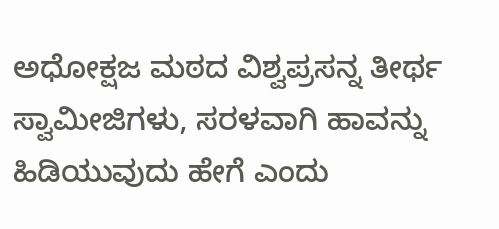ಅಧೋಕ್ಷಜ ಮಠದ ವಿಶ್ವಪ್ರಸನ್ನ ತೀರ್ಥ ಸ್ವಾಮೀಜಿಗಳು, ಸರಳವಾಗಿ ಹಾವನ್ನು ಹಿಡಿಯುವುದು ಹೇಗೆ ಎಂದು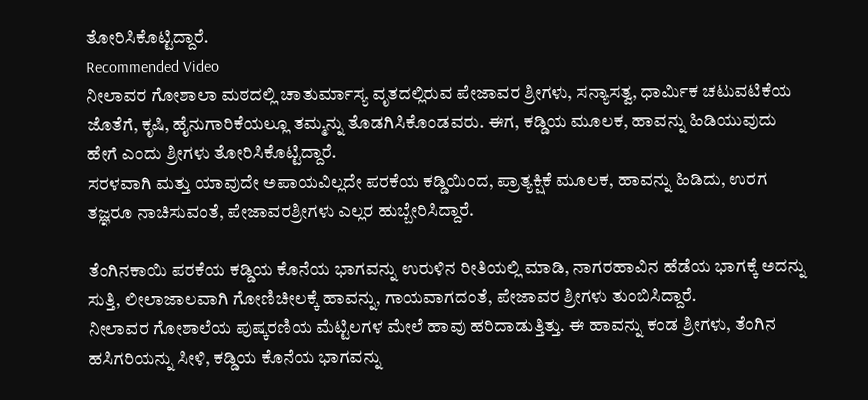ತೋರಿಸಿಕೊಟ್ಟಿದ್ದಾರೆ.
Recommended Video
ನೀಲಾವರ ಗೋಶಾಲಾ ಮಠದಲ್ಲಿ ಚಾತುರ್ಮಾಸ್ಯ ವೃತದಲ್ಲಿರುವ ಪೇಜಾವರ ಶ್ರೀಗಳು, ಸನ್ಯಾಸತ್ವ, ಧಾರ್ಮಿಕ ಚಟುವಟಿಕೆಯ ಜೊತೆಗೆ, ಕೃಷಿ, ಹೈನುಗಾರಿಕೆಯಲ್ಲೂ ತಮ್ಮನ್ನು ತೊಡಗಿಸಿಕೊಂಡವರು. ಈಗ, ಕಡ್ಡಿಯ ಮೂಲಕ, ಹಾವನ್ನು ಹಿಡಿಯುವುದು ಹೇಗೆ ಎಂದು ಶ್ರೀಗಳು ತೋರಿಸಿಕೊಟ್ಟಿದ್ದಾರೆ.
ಸರಳವಾಗಿ ಮತ್ತು ಯಾವುದೇ ಅಪಾಯವಿಲ್ಲದೇ ಪರಕೆಯ ಕಡ್ಡಿಯಿಂದ, ಪ್ರಾತ್ಯಕ್ಷಿಕೆ ಮೂಲಕ, ಹಾವನ್ನು ಹಿಡಿದು, ಉರಗ ತಜ್ಞರೂ ನಾಚಿಸುವಂತೆ, ಪೇಜಾವರಶ್ರೀಗಳು ಎಲ್ಲರ ಹುಬ್ಬೇರಿಸಿದ್ದಾರೆ.

ತೆಂಗಿನಕಾಯಿ ಪರಕೆಯ ಕಡ್ಡಿಯ ಕೊನೆಯ ಭಾಗವನ್ನು ಉರುಳಿನ ರೀತಿಯಲ್ಲಿ ಮಾಡಿ, ನಾಗರಹಾವಿನ ಹೆಡೆಯ ಭಾಗಕ್ಕೆ ಅದನ್ನು ಸುತ್ತಿ, ಲೀಲಾಜಾಲವಾಗಿ ಗೋಣಿಚೀಲಕ್ಕೆ ಹಾವನ್ನು, ಗಾಯವಾಗದಂತೆ, ಪೇಜಾವರ ಶ್ರೀಗಳು ತುಂಬಿಸಿದ್ದಾರೆ.
ನೀಲಾವರ ಗೋಶಾಲೆಯ ಪುಷ್ಕರಣಿಯ ಮೆಟ್ಟಿಲಗಳ ಮೇಲೆ ಹಾವು ಹರಿದಾಡುತ್ತಿತ್ತು. ಈ ಹಾವನ್ನು ಕಂಡ ಶ್ರೀಗಳು, ತೆಂಗಿನ ಹಸಿಗರಿಯನ್ನು ಸೀಳಿ, ಕಡ್ಡಿಯ ಕೊನೆಯ ಭಾಗವನ್ನು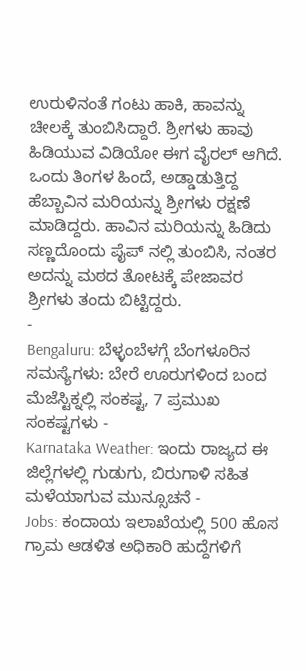ಉರುಳಿನಂತೆ ಗಂಟು ಹಾಕಿ, ಹಾವನ್ನು ಚೀಲಕ್ಕೆ ತುಂಬಿಸಿದ್ದಾರೆ. ಶ್ರೀಗಳು ಹಾವು ಹಿಡಿಯುವ ವಿಡಿಯೋ ಈಗ ವೈರಲ್ ಆಗಿದೆ.
ಒಂದು ತಿಂಗಳ ಹಿಂದೆ, ಅಡ್ಡಾಡುತ್ತಿದ್ದ ಹೆಬ್ಬಾವಿನ ಮರಿಯನ್ನು ಶ್ರೀಗಳು ರಕ್ಷಣೆ ಮಾಡಿದ್ದರು. ಹಾವಿನ ಮರಿಯನ್ನು ಹಿಡಿದು ಸಣ್ಣದೊಂದು ಪೈಪ್ ನಲ್ಲಿ ತುಂಬಿಸಿ, ನಂತರ ಅದನ್ನು ಮಠದ ತೋಟಕ್ಕೆ ಪೇಜಾವರ ಶ್ರೀಗಳು ತಂದು ಬಿಟ್ಟಿದ್ದರು.
-
Bengaluru: ಬೆಳ್ಳಂಬೆಳಗ್ಗೆ ಬೆಂಗಳೂರಿನ ಸಮಸ್ಯೆಗಳು: ಬೇರೆ ಊರುಗಳಿಂದ ಬಂದ ಮೆಜೆಸ್ಟಿಕ್ನಲ್ಲಿ ಸಂಕಷ್ಟ, 7 ಪ್ರಮುಖ ಸಂಕಷ್ಟಗಳು -
Karnataka Weather: ಇಂದು ರಾಜ್ಯದ ಈ ಜಿಲ್ಲೆಗಳಲ್ಲಿ ಗುಡುಗು, ಬಿರುಗಾಳಿ ಸಹಿತ ಮಳೆಯಾಗುವ ಮುನ್ಸೂಚನೆ -
Jobs: ಕಂದಾಯ ಇಲಾಖೆಯಲ್ಲಿ 500 ಹೊಸ ಗ್ರಾಮ ಆಡಳಿತ ಅಧಿಕಾರಿ ಹುದ್ದೆಗಳಿಗೆ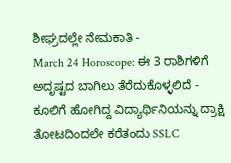ಶೀಘ್ರದಲ್ಲೇ ನೇಮಕಾತಿ -
March 24 Horoscope: ಈ 3 ರಾಶಿಗಳಿಗೆ ಅದೃಷ್ಟದ ಬಾಗಿಲು ತೆರೆದುಕೊಳ್ಳಲಿದೆ -
ಕೂಲಿಗೆ ಹೋಗಿದ್ದ ವಿದ್ಯಾರ್ಥಿನಿಯನ್ನು ದ್ರಾಕ್ಷಿ ತೋಟದಿಂದಲೇ ಕರೆತಂದು SSLC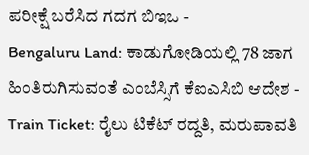ಪರೀಕ್ಷೆ ಬರೆಸಿದ ಗದಗ ಬಿಇಒ -
Bengaluru Land: ಕಾಡುಗೋಡಿಯಲ್ಲಿ 78 ಜಾಗ ಹಿಂತಿರುಗಿಸುವಂತೆ ಎಂಬೆಸ್ಸಿಗೆ ಕೆಐಎಸಿಬಿ ಆದೇಶ -
Train Ticket: ರೈಲು ಟಿಕೆಟ್ ರದ್ದತಿ, ಮರುಪಾವತಿ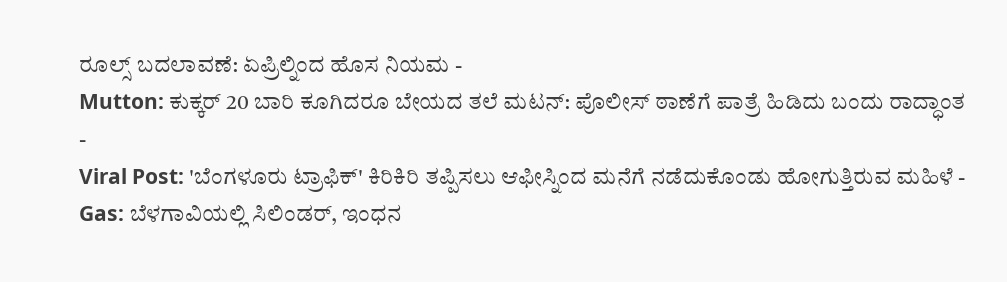ರೂಲ್ಸ್ ಬದಲಾವಣೆ: ಏಪ್ರಿಲ್ನಿಂದ ಹೊಸ ನಿಯಮ -
Mutton: ಕುಕ್ಕರ್ 20 ಬಾರಿ ಕೂಗಿದರೂ ಬೇಯದ ತಲೆ ಮಟನ್: ಪೊಲೀಸ್ ಠಾಣೆಗೆ ಪಾತ್ರೆ ಹಿಡಿದು ಬಂದು ರಾದ್ಧಾಂತ -
Viral Post: 'ಬೆಂಗಳೂರು ಟ್ರಾಫಿಕ್' ಕಿರಿಕಿರಿ ತಪ್ಪಿಸಲು ಆಫೀಸ್ನಿಂದ ಮನೆಗೆ ನಡೆದುಕೊಂಡು ಹೋಗುತ್ತಿರುವ ಮಹಿಳೆ -
Gas: ಬೆಳಗಾವಿಯಲ್ಲಿ ಸಿಲಿಂಡರ್, ಇಂಧನ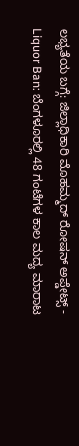ಲಭ್ಯತೆಯ ಬಗ್ಗೆ: ಜಿಲ್ಲಾಧಿಕಾರಿ ಮೊಹಮ್ಮದ್ ರೋಷನ್ ಅಪ್ಡೇಟ್ಸ್ -
Liquor Ban: ಬೆಂಗಳೂರಲ್ಲಿ 48 ಗಂಟೆಗಳ ಕಾಲ ಮದ್ಯ ಮಾರಾಟ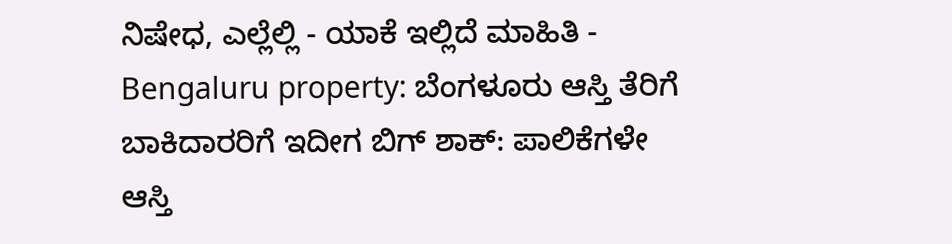ನಿಷೇಧ, ಎಲ್ಲೆಲ್ಲಿ - ಯಾಕೆ ಇಲ್ಲಿದೆ ಮಾಹಿತಿ -
Bengaluru property: ಬೆಂಗಳೂರು ಆಸ್ತಿ ತೆರಿಗೆ ಬಾಕಿದಾರರಿಗೆ ಇದೀಗ ಬಿಗ್ ಶಾಕ್: ಪಾಲಿಕೆಗಳೇ ಆಸ್ತಿ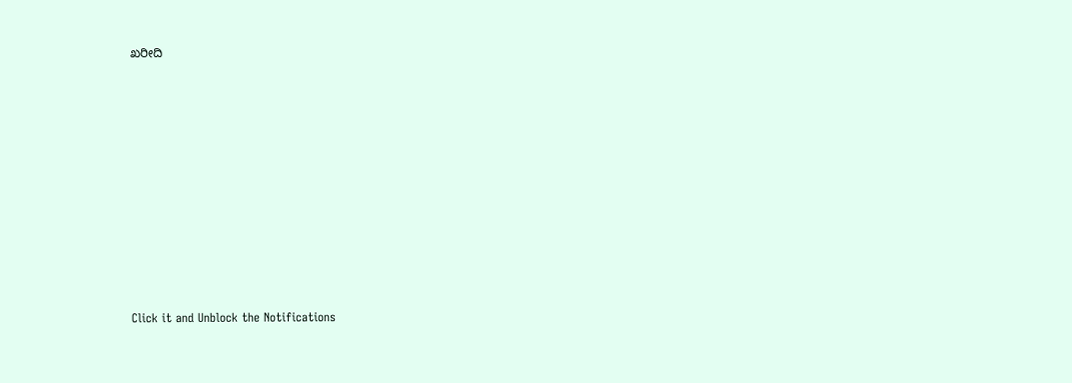ಖರೀದಿ












Click it and Unblock the Notifications